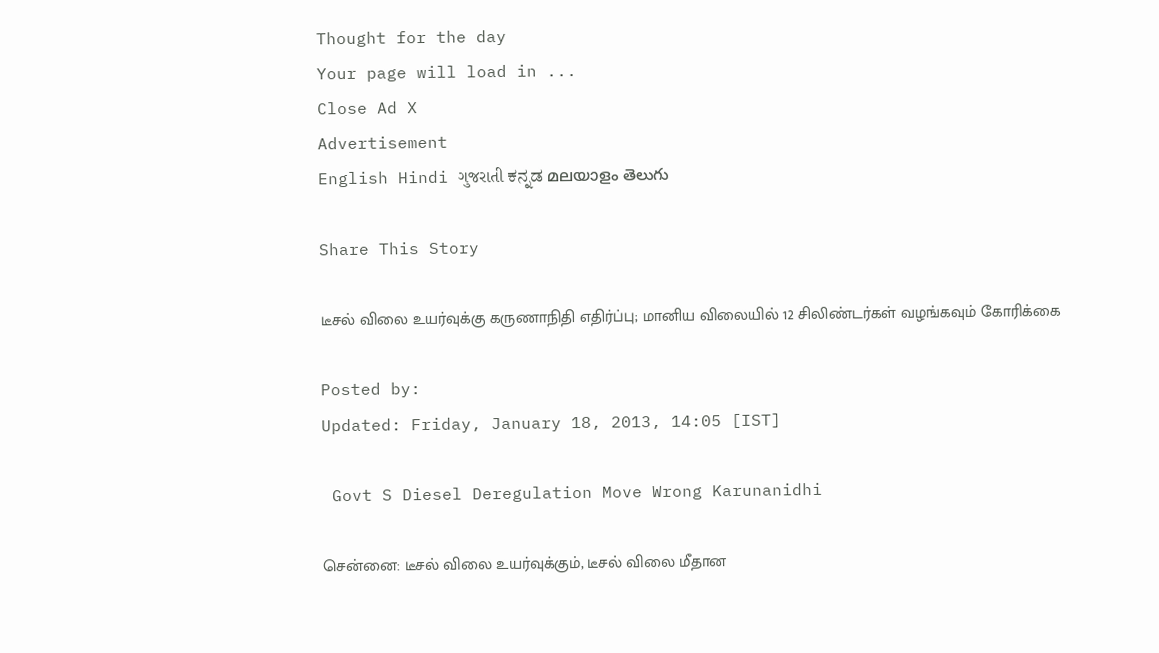Thought for the day
Your page will load in ...
Close Ad X
Advertisement
English Hindi ગુજરાતી ಕನ್ನಡ മലയാളം తెలుగు

Share This Story

டீசல் விலை உயர்வுக்கு கருணாநிதி எதிர்ப்பு; மானிய விலையில் 12 சிலிண்டர்கள் வழங்கவும் கோரிக்கை

Posted by:
Updated: Friday, January 18, 2013, 14:05 [IST]

 Govt S Diesel Deregulation Move Wrong Karunanidhi

சென்னை: டீசல் விலை உயர்வுக்கும், டீசல் விலை மீதான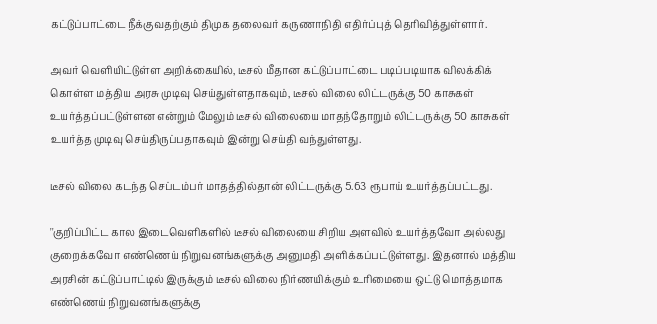கட்டுப்பாட்டை நீக்குவதற்கும் திமுக தலைவர் கருணாநிதி எதிர்ப்புத் தெரிவித்துள்ளார்.

அவர் வெளியிட்டுள்ள அறிக்கையில், டீசல் மீதான கட்டுப்பாட்டை படிப்படியாக விலக்கிக் கொள்ள மத்திய அரசு முடிவு செய்துள்ளதாகவும், டீசல் விலை லிட்டருக்கு 50 காசுகள் உயர்த்தப்பட்டுள்ளன என்றும் மேலும் டீசல் விலையை மாதந்தோறும் லிட்டருக்கு 50 காசுகள் உயர்த்த முடிவு செய்திருப்பதாகவும் இன்று செய்தி வந்துள்ளது.

டீசல் விலை கடந்த செப்டம்பர் மாதத்தில்தான் லிட்டருக்கு 5.63 ரூபாய் உயர்த்தப்பட்டது.

''குறிப்பிட்ட கால இடைவெளிகளில் டீசல் விலையை சிறிய அளவில் உயர்த்தவோ அல்லது குறைக்கவோ எண்ணெய் நிறுவனங்களுக்கு அனுமதி அளிக்கப்பட்டுள்ளது. இதனால் மத்திய அரசின் கட்டுப்பாட்டில் இருக்கும் டீசல் விலை நிர்ணயிக்கும் உரிமையை ஒட்டு மொத்தமாக எண்ணெய் நிறுவனங்களுக்கு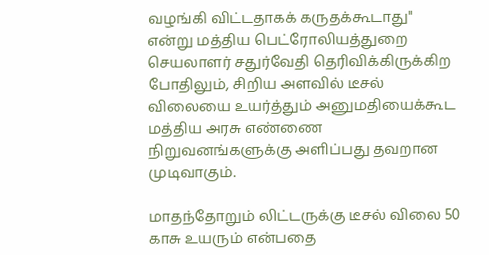வழங்கி விட்டதாகக் கருதக்கூடாது'' என்று மத்திய பெட்ரோலியத்துறை செயலாளர் சதுர்வேதி தெரிவிக்கிருக்கிற போதிலும், சிறிய அளவில் டீசல் விலையை உயர்த்தும் அனுமதியைக்கூட மத்திய அரசு எண்ணை நிறுவனங்களுக்கு அளிப்பது தவறான முடிவாகும்.

மாதந்தோறும் லிட்டருக்கு டீசல் விலை 50 காசு உயரும் என்பதை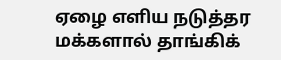ஏழை எளிய நடுத்தர மக்களால் தாங்கிக்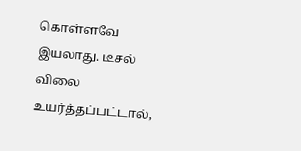கொள்ளவே இயலாது. டீசல் விலை உயர்த்தப்பட்டால்,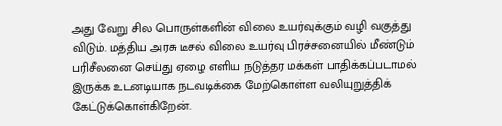அது வேறு சில பொருள்களின் விலை உயர்வுக்கும் வழி வகுத்து விடும். மத்திய அரசு டீசல் விலை உயர்வு பிரச்சனையில் மீண்டும் பரிசீலனை செய்து ஏழை எளிய நடுத்தர மக்கள் பாதிக்கப்படாமல் இருக்க உடனடியாக நடவடிக்கை மேற்கொள்ள வலியுறுத்திக் கேட்டுக்கொள்கிறேன்.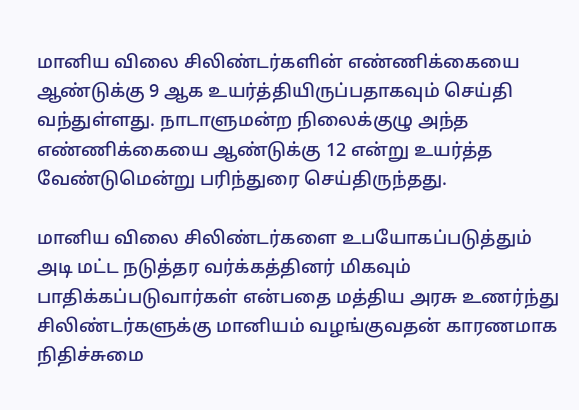மானிய விலை சிலிண்டர்களின் எண்ணிக்கையை ஆண்டுக்கு 9 ஆக உயர்த்தியிருப்பதாகவும் செய்தி வந்துள்ளது. நாடாளுமன்ற நிலைக்குழு அந்த எண்ணிக்கையை ஆண்டுக்கு 12 என்று உயர்த்த வேண்டுமென்று பரிந்துரை செய்திருந்தது.

மானிய விலை சிலிண்டர்களை உபயோகப்படுத்தும் அடி மட்ட நடுத்தர வர்க்கத்தினர் மிகவும் பாதிக்கப்படுவார்கள் என்பதை மத்திய அரசு உணர்ந்து சிலிண்டர்களுக்கு மானியம் வழங்குவதன் காரணமாக நிதிச்சுமை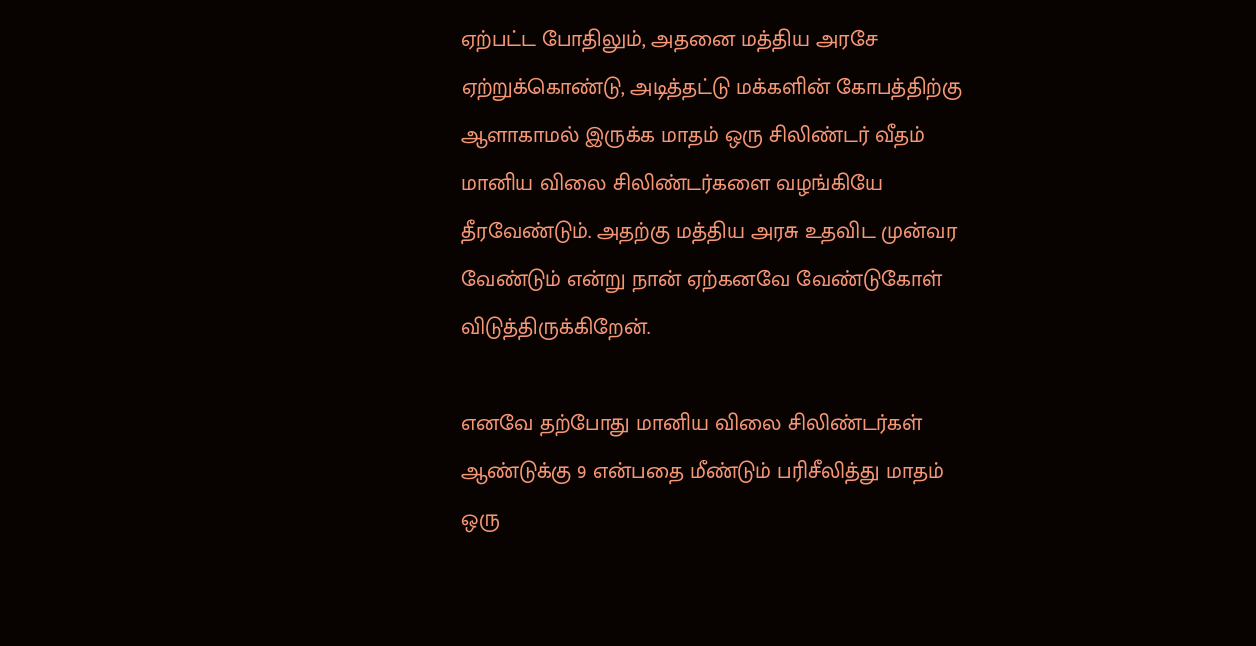ஏற்பட்ட போதிலும், அதனை மத்திய அரசே ஏற்றுக்கொண்டு, அடித்தட்டு மக்களின் கோபத்திற்கு ஆளாகாமல் இருக்க மாதம் ஒரு சிலிண்டர் வீதம் மானிய விலை சிலிண்டர்களை வழங்கியே தீரவேண்டும். அதற்கு மத்திய அரசு உதவிட முன்வர வேண்டும் என்று நான் ஏற்கனவே வேண்டுகோள் விடுத்திருக்கிறேன்.

எனவே தற்போது மானிய விலை சிலிண்டர்கள் ஆண்டுக்கு 9 என்பதை மீண்டும் பரிசீலித்து மாதம் ஒரு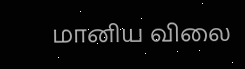மானிய விலை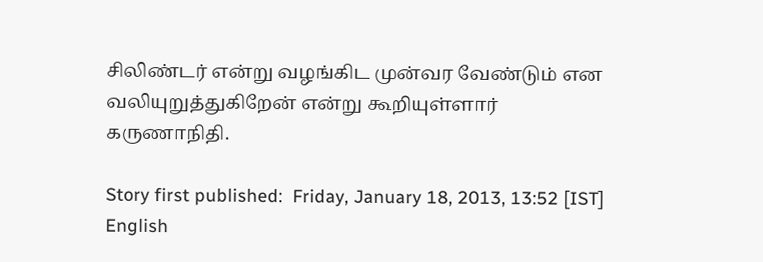சிலிண்டர் என்று வழங்கிட முன்வர வேண்டும் என வலியுறுத்துகிறேன் என்று கூறியுள்ளார் கருணாநிதி.

Story first published:  Friday, January 18, 2013, 13:52 [IST]
English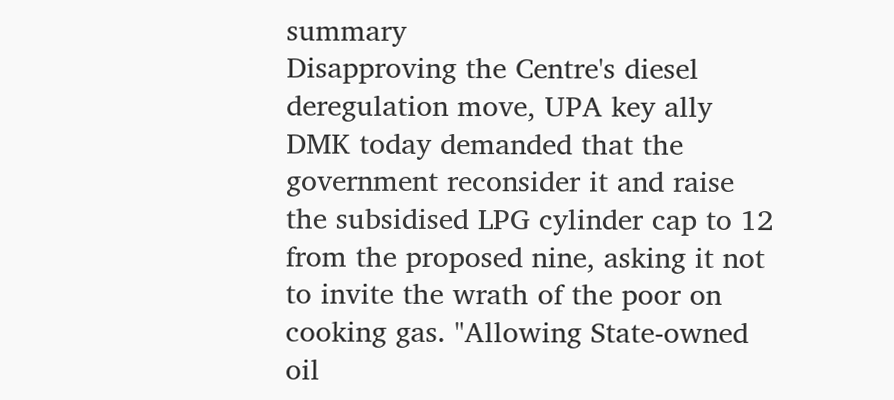summary
Disapproving the Centre's diesel deregulation move, UPA key ally DMK today demanded that the government reconsider it and raise the subsidised LPG cylinder cap to 12 from the proposed nine, asking it not to invite the wrath of the poor on cooking gas. "Allowing State-owned oil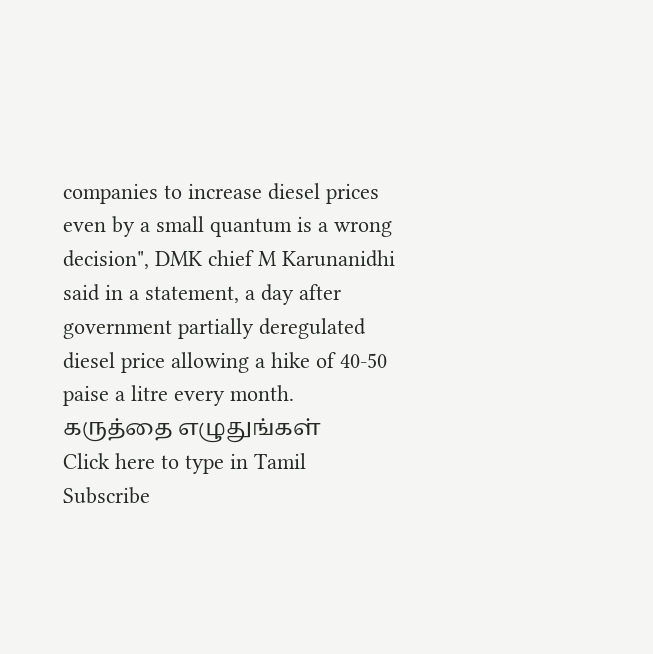companies to increase diesel prices even by a small quantum is a wrong decision", DMK chief M Karunanidhi said in a statement, a day after government partially deregulated diesel price allowing a hike of 40-50 paise a litre every month.
கருத்தை எழுதுங்கள்
Click here to type in Tamil
Subscribe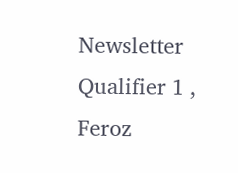Newsletter
Qualifier 1 , Feroz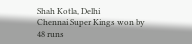Shah Kotla, Delhi
Chennai Super Kings won by 48 runs